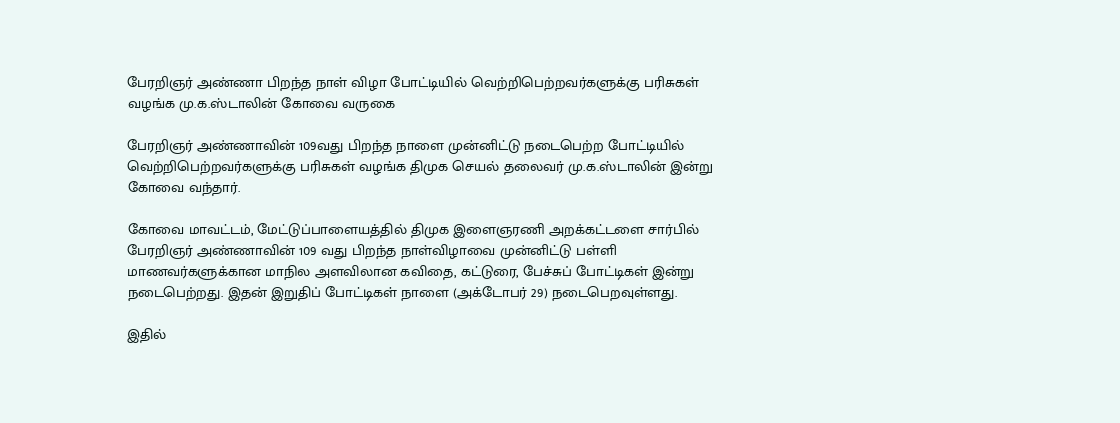பேரறிஞர் அண்ணா பிறந்த நாள் விழா போட்டியில் வெற்றிபெற்றவர்களுக்கு பரிசுகள் வழங்க மு.க.ஸ்டாலின் கோவை வருகை

பேரறிஞர் அண்ணாவின் 109வது பிறந்த நாளை முன்னிட்டு நடைபெற்ற போட்டியில்  வெற்றிபெற்றவர்களுக்கு பரிசுகள் வழங்க திமுக செயல் தலைவர் மு.க.ஸ்டாலின் இன்று கோவை வந்தார்.

கோவை மாவட்டம், மேட்டுப்பாளையத்தில் திமுக இளைஞரணி அறக்கட்டளை சார்பில் பேரறிஞர் அண்ணாவின் 109 வது பிறந்த நாள்விழாவை முன்னிட்டு பள்ளி மாணவர்களுக்கான மாநில அளவிலான கவிதை, கட்டுரை, பேச்சுப் போட்டிகள் இன்று நடைபெற்றது. இதன் இறுதிப் போட்டிகள் நாளை (அக்டோபர் 29) நடைபெறவுள்ளது.

இதில்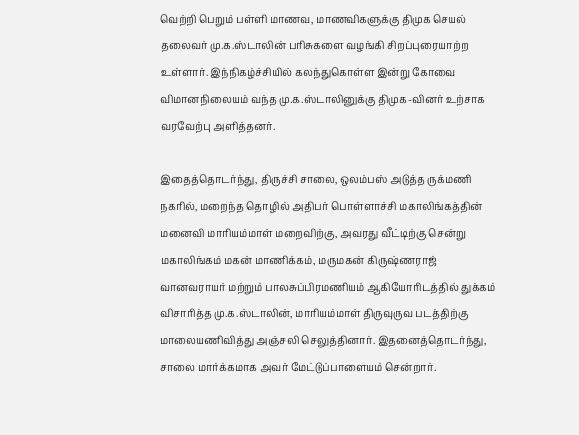வெற்றி பெறும் பள்ளி மாணவ, மாணவிகளுக்கு திமுக செயல் தலைவர் மு.க.ஸ்டாலின் பரிசுகளை வழங்கி சிறப்புரையாற்ற உள்ளார். இந்நிகழ்ச்சியில் கலந்துகொள்ள இன்று கோவை விமானநிலையம் வந்த மு.க.ஸ்டாலினுக்கு திமுக-வினர் உற்சாக வரவேற்பு அளித்தனர்.

இதைத்தொடர்ந்து, திருச்சி சாலை, ஒலம்பஸ் அடுத்த ருக்மணி நகரில், மறைந்த தொழில் அதிபர் பொள்ளாச்சி மகாலிங்கத்தின் மனைவி மாரியம்மாள் மறைவிற்கு, அவரது வீட்டிற்கு சென்று மகாலிங்கம் மகன் மாணிக்கம், மருமகன் கிருஷ்ணராஜ் வானவராயர் மற்றும் பாலசுப்பிரமணியம் ஆகியோரிடத்தில் துக்கம் விசாரித்த மு.க.ஸ்டாலின், மாரியம்மாள் திருவுருவ படத்திற்கு மாலையணிவித்து அஞ்சலி செலுத்தினார். இதனைத்தொடர்ந்து, சாலை மார்க்கமாக அவர் மேட்டுப்பாளையம் சென்றார்.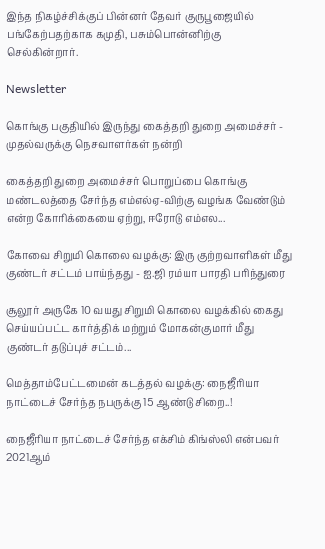இந்த நிகழ்ச்சிக்குப் பின்னர் தேவர் குருபூஜையில் பங்கேற்பதற்காக கமுதி, பசும்பொன்னிற்கு செல்கின்றார்.

Newsletter

கொங்கு பகுதியில் இருந்து கைத்தறி துறை அமைச்சர் - முதல்வருக்கு நெசவாளர்கள் நன்றி

கைத்தறி துறை அமைச்சர் பொறுப்பை கொங்கு மண்டலத்தை சேர்ந்த எம்எல்ஏ-விற்கு வழங்க வேண்டும் என்ற கோரிக்கையை ஏற்று, ஈரோடு எம்எல...

கோவை சிறுமி கொலை வழக்கு: இரு குற்றவாளிகள் மீது குண்டர் சட்டம் பாய்ந்தது - ஐ.ஜி ரம்யா பாரதி பரிந்துரை

சூலூர் அருகே 10 வயது சிறுமி கொலை வழக்கில் கைது செய்யப்பட்ட கார்த்திக் மற்றும் மோகன்குமார் மீது குண்டர் தடுப்புச் சட்டம்...

மெத்தாம்பேட்டமைன் கடத்தல் வழக்கு: நைஜீரியா நாட்டைச் சேர்ந்த நபருக்கு 15 ஆண்டு சிறை..!

நைஜீரியா நாட்டைச் சேர்ந்த எக்சிம் கிங்ஸ்லி என்பவர் 2021ஆம்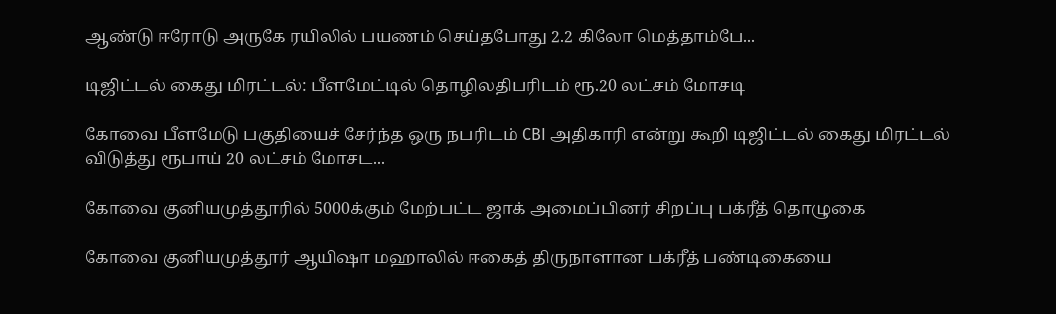ஆண்டு ஈரோடு அருகே ரயிலில் பயணம் செய்தபோது 2.2 கிலோ மெத்தாம்பே...

டிஜிட்டல் கைது மிரட்டல்: பீளமேட்டில் தொழிலதிபரிடம் ரூ.20 லட்சம் மோசடி

கோவை பீளமேடு பகுதியைச் சேர்ந்த ஒரு நபரிடம் CBI அதிகாரி என்று கூறி டிஜிட்டல் கைது மிரட்டல் விடுத்து ரூபாய் 20 லட்சம் மோசட...

கோவை குனியமுத்தூரில் 5000க்கும் மேற்பட்ட ஜாக் அமைப்பினர் சிறப்பு பக்ரீத் தொழுகை

கோவை குனியமுத்தூர் ஆயிஷா மஹாலில் ஈகைத் திருநாளான பக்ரீத் பண்டிகையை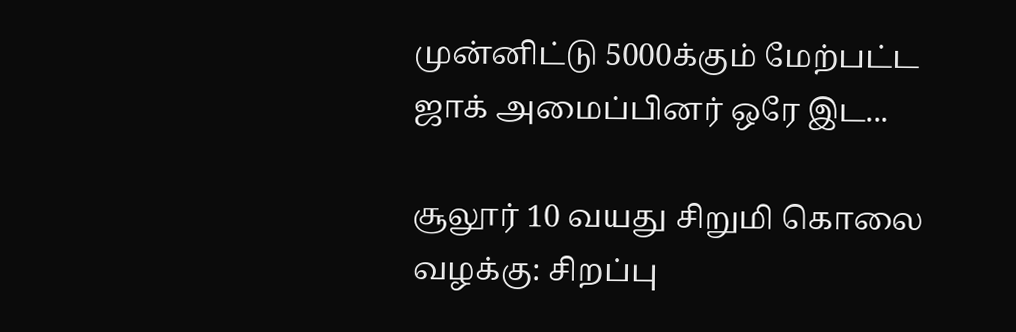முன்னிட்டு 5000க்கும் மேற்பட்ட ஜாக் அமைப்பினர் ஒரே இட...

சூலூர் 10 வயது சிறுமி கொலை வழக்கு: சிறப்பு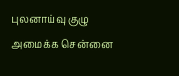புலனாய்வு குழு அமைக்க சென்னை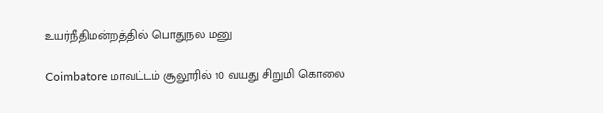உயர்நீதிமன்றத்தில் பொதுநல மனு

Coimbatore மாவட்டம் சூலூரில் 10 வயது சிறுமி கொலை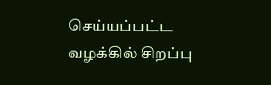செய்யப்பட்ட வழக்கில் சிறப்பு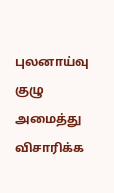புலனாய்வு குழு அமைத்து விசாரிக்க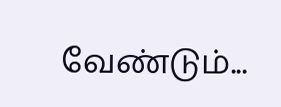வேண்டும்...